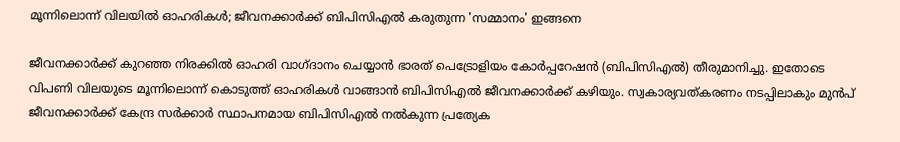മൂന്നിലൊന്ന് വിലയില്‍ ഓഹരികള്‍; ജീവനക്കാര്‍ക്ക് ബിപിസിഎല്‍ കരുതുന്ന 'സമ്മാനം' ഇങ്ങനെ

ജീവനക്കാര്‍ക്ക് കുറഞ്ഞ നിരക്കില്‍ ഓഹരി വാഗ്ദാനം ചെയ്യാന്‍ ഭാരത് പെട്രോളിയം കോര്‍പ്പറേഷന്‍ (ബിപിസിഎല്‍) തീരുമാനിച്ചു. ഇതോടെ വിപണി വിലയുടെ മൂന്നിലൊന്ന് കൊടുത്ത് ഓഹരികള്‍ വാങ്ങാന്‍ ബിപിസിഎല്‍ ജീവനക്കാര്‍ക്ക് കഴിയും. സ്വകാര്യവത്കരണം നടപ്പിലാകും മുന്‍പ് ജീവനക്കാര്‍ക്ക് കേന്ദ്ര സര്‍ക്കാര്‍ സ്ഥാപനമായ ബിപിസിഎല്‍ നല്‍കുന്ന പ്രത്യേക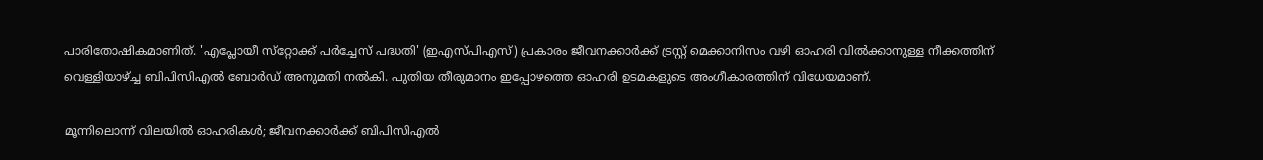പാരിതോഷികമാണിത്. 'എപ്ലോയീ സ്‌റ്റോക്ക് പര്‍ച്ചേസ് പദ്ധതി' (ഇഎസ്പിഎസ്) പ്രകാരം ജീവനക്കാര്‍ക്ക് ട്രസ്റ്റ് മെക്കാനിസം വഴി ഓഹരി വില്‍ക്കാനുള്ള നീക്കത്തിന് വെള്ളിയാഴ്ച്ച ബിപിസിഎല്‍ ബോര്‍ഡ് അനുമതി നല്‍കി. പുതിയ തീരുമാനം ഇപ്പോഴത്തെ ഓഹരി ഉടമകളുടെ അംഗീകാരത്തിന് വിധേയമാണ്.

മൂന്നിലൊന്ന് വിലയില്‍ ഓഹരികള്‍; ജീവനക്കാര്‍ക്ക് ബിപിസിഎല്‍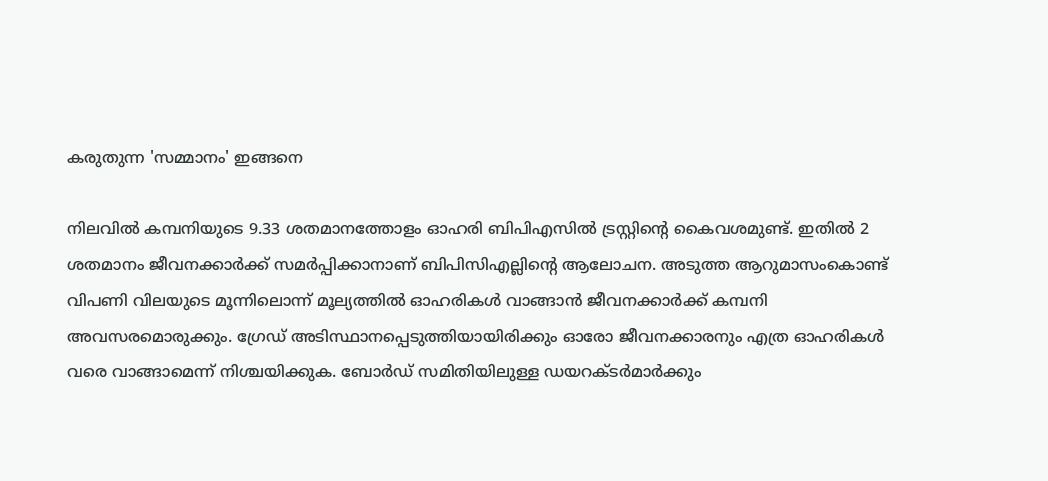കരുതുന്ന 'സമ്മാനം' ഇങ്ങനെ

നിലവില്‍ കമ്പനിയുടെ 9.33 ശതമാനത്തോളം ഓഹരി ബിപിഎസില്‍ ട്രസ്റ്റിന്റെ കൈവശമുണ്ട്. ഇതില്‍ 2 ശതമാനം ജീവനക്കാര്‍ക്ക് സമര്‍പ്പിക്കാനാണ് ബിപിസിഎല്ലിന്റെ ആലോചന. അടുത്ത ആറുമാസംകൊണ്ട് വിപണി വിലയുടെ മൂന്നിലൊന്ന് മൂല്യത്തില്‍ ഓഹരികള്‍ വാങ്ങാന്‍ ജീവനക്കാര്‍ക്ക് കമ്പനി അവസരമൊരുക്കും. ഗ്രേഡ് അടിസ്ഥാനപ്പെടുത്തിയായിരിക്കും ഓരോ ജീവനക്കാരനും എത്ര ഓഹരികള്‍ വരെ വാങ്ങാമെന്ന് നിശ്ചയിക്കുക. ബോര്‍ഡ് സമിതിയിലുള്ള ഡയറക്ടര്‍മാര്‍ക്കും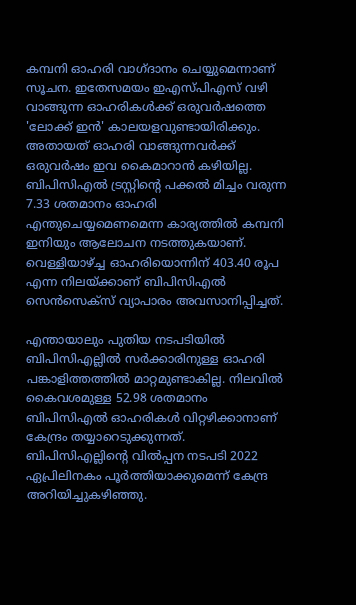കമ്പനി ഓഹരി വാഗ്ദാനം ചെയ്യുമെന്നാണ് സൂചന. ഇതേസമയം ഇഎസ്പിഎസ് വഴി വാങ്ങുന്ന ഓഹരികള്‍ക്ക് ഒരുവര്‍ഷത്തെ 'ലോക്ക് ഇന്‍' കാലയളവുണ്ടായിരിക്കും. അതായത് ഓഹരി വാങ്ങുന്നവര്‍ക്ക് ഒരുവര്‍ഷം ഇവ കൈമാറാന്‍ കഴിയില്ല. ബിപിസിഎല്‍ ട്രസ്റ്റിന്റെ പക്കല്‍ മിച്ചം വരുന്ന 7.33 ശതമാനം ഓഹരി എന്തുചെയ്യമെണമെന്ന കാര്യത്തില്‍ കമ്പനി ഇനിയും ആലോചന നടത്തുകയാണ്. വെള്ളിയാഴ്ച്ച ഓഹരിയൊന്നിന് 403.40 രൂപ എന്ന നിലയ്ക്കാണ് ബിപിസിഎല്‍ സെന്‍സെക്‌സ് വ്യാപാരം അവസാനിപ്പിച്ചത്.

എന്തായാലും പുതിയ നടപടിയില്‍ ബിപിസിഎല്ലില്‍ സര്‍ക്കാരിനുള്ള ഓഹരി പങ്കാളിത്തത്തില്‍ മാറ്റമുണ്ടാകില്ല. നിലവില്‍ കൈവശമുള്ള 52.98 ശതമാനം ബിപിസിഎല്‍ ഓഹരികള്‍ വിറ്റഴിക്കാനാണ് കേന്ദ്രം തയ്യാറെടുക്കുന്നത്. ബിപിസിഎല്ലിന്റെ വില്‍പ്പന നടപടി 2022 ഏപ്രിലിനകം പൂര്‍ത്തിയാക്കുമെന്ന് കേന്ദ്ര അറിയിച്ചുകഴിഞ്ഞു.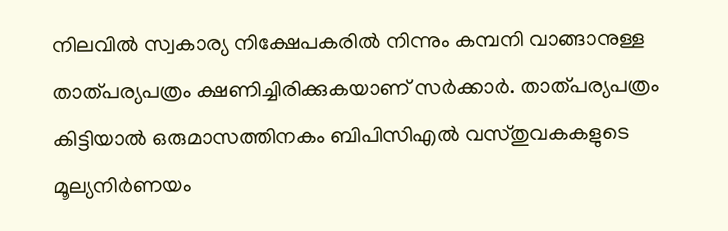നിലവില്‍ സ്വകാര്യ നിക്ഷേപകരില്‍ നിന്നും കമ്പനി വാങ്ങാനുള്ള താത്പര്യപത്രം ക്ഷണിച്ചിരിക്കുകയാണ് സര്‍ക്കാര്‍. താത്പര്യപത്രം കിട്ടിയാല്‍ ഒരുമാസത്തിനകം ബിപിസിഎല്‍ വസ്തുവകകളുടെ മൂല്യനിര്‍ണയം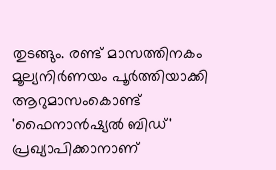തുടങ്ങും. രണ്ട് മാസത്തിനകം മൂല്യനിര്‍ണയം പൂര്‍ത്തിയാക്കി ആറുമാസംകൊണ്ട് 'ഫൈനാന്‍ഷ്യല്‍ ബിഡ്' പ്രഖ്യാപിക്കാനാണ്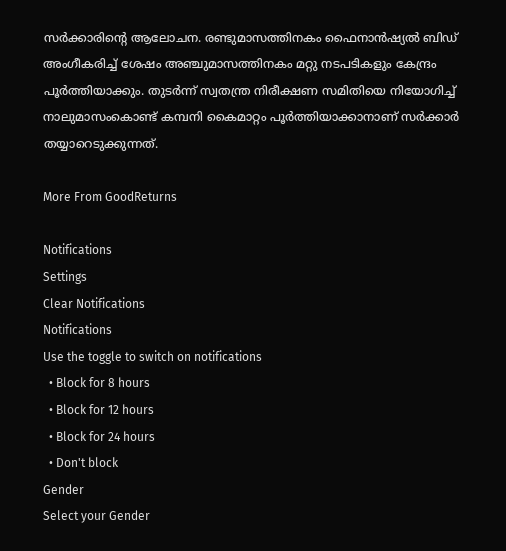സര്‍ക്കാരിന്റെ ആലോചന. രണ്ടുമാസത്തിനകം ഫൈനാന്‍ഷ്യല്‍ ബിഡ് അംഗീകരിച്ച് ശേഷം അഞ്ചുമാസത്തിനകം മറ്റു നടപടികളും കേന്ദ്രം പൂര്‍ത്തിയാക്കും. തുടര്‍ന്ന് സ്വതന്ത്ര നിരീക്ഷണ സമിതിയെ നിയോഗിച്ച് നാലുമാസംകൊണ്ട് കമ്പനി കൈമാറ്റം പൂര്‍ത്തിയാക്കാനാണ് സര്‍ക്കാര്‍ തയ്യാറെടുക്കുന്നത്.

More From GoodReturns

Notifications
Settings
Clear Notifications
Notifications
Use the toggle to switch on notifications
  • Block for 8 hours
  • Block for 12 hours
  • Block for 24 hours
  • Don't block
Gender
Select your Gender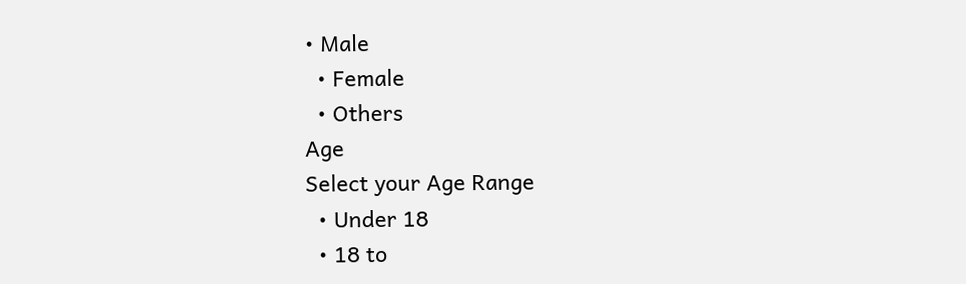• Male
  • Female
  • Others
Age
Select your Age Range
  • Under 18
  • 18 to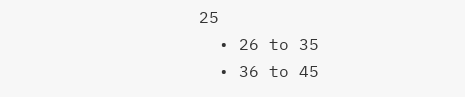25
  • 26 to 35
  • 36 to 45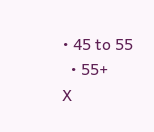• 45 to 55
  • 55+
X